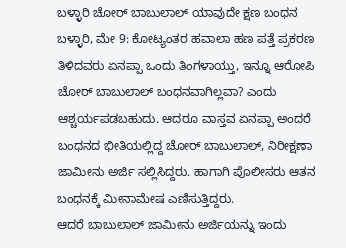ಬಳ್ಳಾರಿ ಚೋರ್ ಬಾಬುಲಾಲ್ ಯಾವುದೇ ಕ್ಷಣ ಬಂಧನ
ಬಳ್ಳಾರಿ, ಮೇ 9: ಕೋಟ್ಯಂತರ ಹವಾಲಾ ಹಣ ಪತ್ತೆ ಪ್ರಕರಣ ತಿಳಿದವರು ಏನಪ್ಪಾ ಒಂದು ತಿಂಗಳಾಯ್ತು, ಇನ್ನೂ ಆರೋಪಿ ಚೋರ್ ಬಾಬುಲಾಲ್ ಬಂಧನವಾಗಿಲ್ಲವಾ? ಎಂದು ಆಶ್ಚರ್ಯಪಡಬಹುದು. ಆದರೂ ವಾಸ್ತವ ಏನಪ್ಪಾ ಅಂದರೆ ಬಂಧನದ ಭೀತಿಯಲ್ಲಿದ್ದ ಚೋರ್ ಬಾಬುಲಾಲ್, ನಿರೀಕ್ಷಣಾ ಜಾಮೀನು ಅರ್ಜಿ ಸಲ್ಲಿಸಿದ್ದರು. ಹಾಗಾಗಿ ಪೊಲೀಸರು ಆತನ ಬಂಧನಕ್ಕೆ ಮೀನಾಮೇಷ ಎಣಿಸುತ್ತಿದ್ದರು.
ಆದರೆ ಬಾಬುಲಾಲ್ ಜಾಮೀನು ಅರ್ಜಿಯನ್ನು ಇಂದು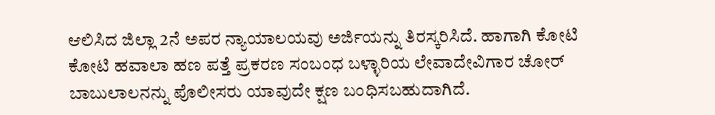ಆಲಿಸಿದ ಜಿಲ್ಲಾ 2ನೆ ಅಪರ ನ್ಯಾಯಾಲಯವು ಅರ್ಜಿಯನ್ನು ತಿರಸ್ಕರಿಸಿದೆ. ಹಾಗಾಗಿ ಕೋಟಿ ಕೋಟಿ ಹವಾಲಾ ಹಣ ಪತ್ತೆ ಪ್ರಕರಣ ಸಂಬಂಧ ಬಳ್ಳಾರಿಯ ಲೇವಾದೇವಿಗಾರ ಚೋರ್ ಬಾಬುಲಾಲನನ್ನು ಪೊಲೀಸರು ಯಾವುದೇ ಕ್ಷಣ ಬಂಧಿಸಬಹುದಾಗಿದೆ.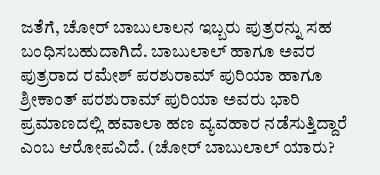ಜತೆಗೆ, ಚೋರ್ ಬಾಬುಲಾಲನ ಇಬ್ಬರು ಪುತ್ರರನ್ನು ಸಹ ಬಂಧಿಸಬಹುದಾಗಿದೆ. ಬಾಬುಲಾಲ್ ಹಾಗೂ ಅವರ ಪುತ್ರರಾದ ರಮೇಶ್ ಪರಶುರಾಮ್ ಪುರಿಯಾ ಹಾಗೂ ಶ್ರೀಕಾಂತ್ ಪರಶುರಾಮ್ ಪುರಿಯಾ ಅವರು ಭಾರಿ ಪ್ರಮಾಣದಲ್ಲಿ ಹವಾಲಾ ಹಣ ವ್ಯವಹಾರ ನಡೆಸುತ್ತಿದ್ದಾರೆ ಎಂಬ ಆರೋಪವಿದೆ. (ಚೋರ್ ಬಾಬುಲಾಲ್ ಯಾರು?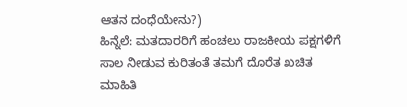ಆತನ ದಂಧೆಯೇನು?)
ಹಿನ್ನೆಲೆ: ಮತದಾರರಿಗೆ ಹಂಚಲು ರಾಜಕೀಯ ಪಕ್ಷಗಳಿಗೆ ಸಾಲ ನೀಡುವ ಕುರಿತಂತೆ ತಮಗೆ ದೊರೆತ ಖಚಿತ ಮಾಹಿತಿ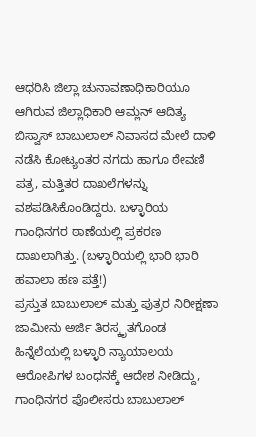ಆಧರಿಸಿ ಜಿಲ್ಲಾ ಚುನಾವಣಾಧಿಕಾರಿಯೂ ಆಗಿರುವ ಜಿಲ್ಲಾಧಿಕಾರಿ ಆಮ್ಲನ್ ಆದಿತ್ಯ ಬಿಸ್ವಾಸ್ ಬಾಬುಲಾಲ್ ನಿವಾಸದ ಮೇಲೆ ದಾಳಿ ನಡೆಸಿ ಕೋಟ್ಯಂತರ ನಗದು ಹಾಗೂ ಠೇವಣಿ ಪತ್ರ, ಮತ್ತಿತರ ದಾಖಲೆಗಳನ್ನು ವಶಪಡಿಸಿಕೊಂಡಿದ್ದರು. ಬಳ್ಳಾರಿಯ ಗಾಂಧಿನಗರ ಠಾಣೆಯಲ್ಲಿ ಪ್ರಕರಣ ದಾಖಲಾಗಿತ್ತು. (ಬಳ್ಳಾರಿಯಲ್ಲಿ ಭಾರಿ ಭಾರಿ ಹವಾಲಾ ಹಣ ಪತ್ತೆ!)
ಪ್ರಸ್ತುತ ಬಾಬುಲಾಲ್ ಮತ್ತು ಪುತ್ರರ ನಿರೀಕ್ಷಣಾ ಜಾಮೀನು ಅರ್ಜಿ ತಿರಸ್ಕೃತಗೊಂಡ ಹಿನ್ನೆಲೆಯಲ್ಲಿ ಬಳ್ಳಾರಿ ನ್ಯಾಯಾಲಯ ಆರೋಪಿಗಳ ಬಂಧನಕ್ಕೆ ಆದೇಶ ನೀಡಿದ್ದು, ಗಾಂಧಿನಗರ ಪೊಲೀಸರು ಬಾಬುಲಾಲ್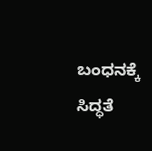ಬಂಧನಕ್ಕೆ ಸಿದ್ಧತೆ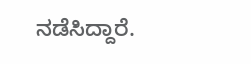ನಡೆಸಿದ್ದಾರೆ.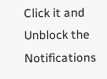Click it and Unblock the Notifications